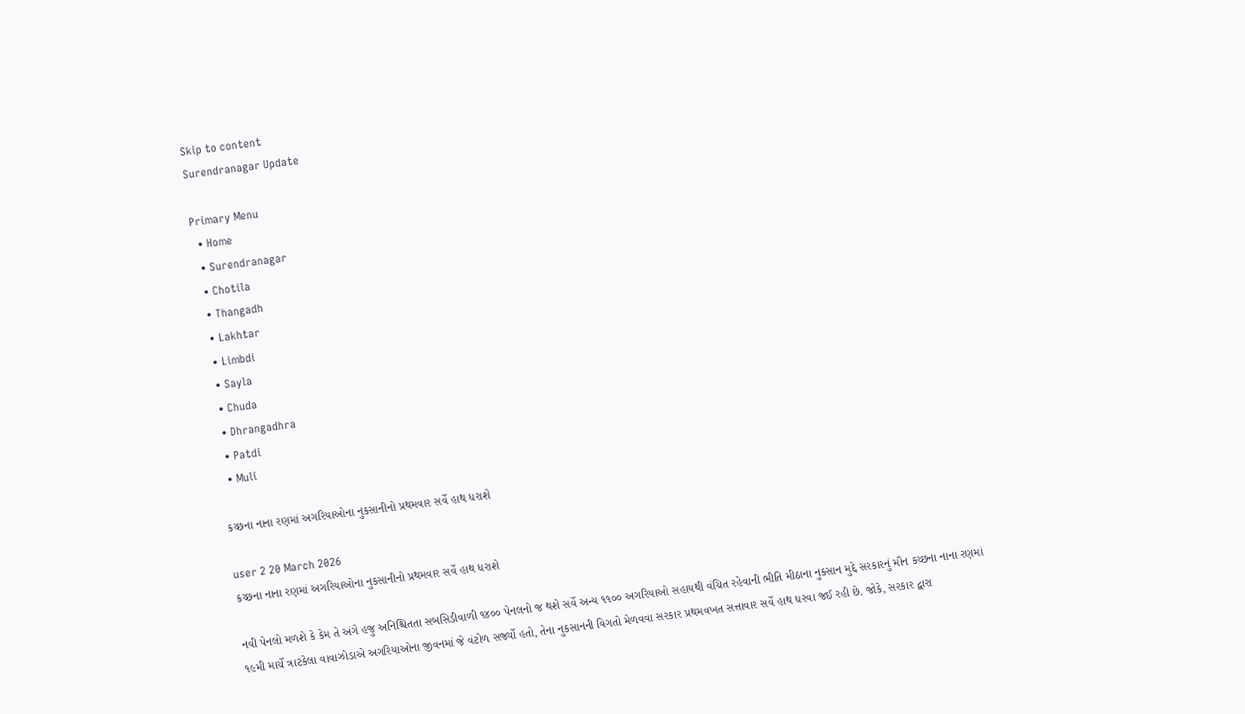Skip to content
Surendranagar Update

Primary Menu
  • Home
  • Surendranagar
  • Chotila
  • Thangadh
  • Lakhtar
  • Limbdi
  • Sayla
  • Chuda
  • Dhrangadhra
  • Patdi
  • Muli

કચ્છના નાના રણમાં અગરિયાઓના નુકસાનીનો પ્રથમવાર સર્વે હાથ ધરાશે

user 2 20 March 2026
કચ્છના નાના રણમાં અગરિયાઓના નુકસાનીનો પ્રથમવાર સર્વે હાથ ધરાશે

નવી પેનલો મળશે કે કેમ તે અંગે હજુ અનિશ્ચિતતા સબસિડીવાળી ૧૪૦૦ પેનલનો જ થશે સર્વે અન્ય ૧૧૦૦ અગરિયાઓ સહાયથી વંચિત રહેવાની ભીતિ મીઠાના નુકસાન મુદ્દે સરકારનું મૌન કચ્છના નાના રણમાં ૧૯મી માર્ચે ત્રાટકેલા વાવાઝોડાએ અગરિયાઓના જીવનમાં જે વંટોળ સર્જ્યો હતો, તેના નુકસાનની વિગતો મેળવવા સરકાર પ્રથમવખત સત્તાવાર સર્વે હાથ ધરવા જઈ રહી છે. જોકે, સરકાર દ્વારા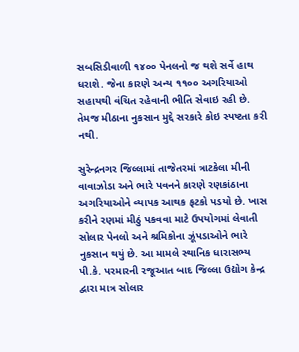સબસિડીવાળી ૧૪૦૦ પેનલનો જ થશે સર્વે હાથ ધરાશે. જેના કારણે અન્ય ૧૧૦૦ અગરિયાઓ સહાયથી વંચિત રહેવાની ભીતિ સેવાઇ રહી છે. તેમજ મીઠાના નુકસાન મુદ્દે સરકારે કોઇ સ્પષ્ટતા કરી નથી.

સુરેન્દ્રનગર જિલ્લામાં તાજેતરમાં ત્રાટકેલા મીની વાવાઝોડા અને ભારે પવનને કારણે રણકાંઠાના અગરિયાઓને વ્યાપક આથક ફટકો પડયો છે. ખાસ કરીને રણમાં મીઠું પકવવા માટે ઉપયોગમાં લેવાતી સોલાર પેનલો અને શ્રમિકોના ઝૂંપડાઓને ભારે નુકસાન થયું છે. આ મામલે સ્થાનિક ધારાસભ્ય પી.કે. પરમારની રજૂઆત બાદ જિલ્લા ઉદ્યોગ કેન્દ્ર દ્વારા માત્ર સોલાર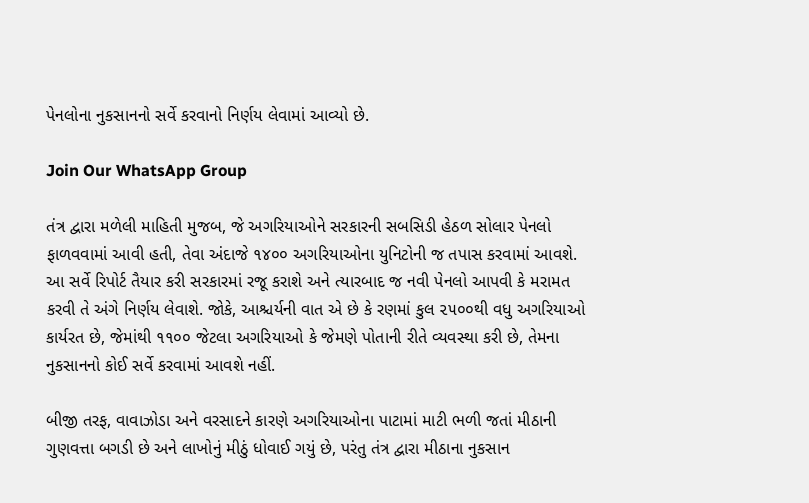પેનલોના નુકસાનનો સર્વે કરવાનો નિર્ણય લેવામાં આવ્યો છે.

Join Our WhatsApp Group

તંત્ર દ્વારા મળેલી માહિતી મુજબ, જે અગરિયાઓને સરકારની સબસિડી હેઠળ સોલાર પેનલો ફાળવવામાં આવી હતી, તેવા અંદાજે ૧૪૦૦ અગરિયાઓના યુનિટોની જ તપાસ કરવામાં આવશે. આ સર્વે રિપોર્ટ તૈયાર કરી સરકારમાં રજૂ કરાશે અને ત્યારબાદ જ નવી પેનલો આપવી કે મરામત કરવી તે અંગે નિર્ણય લેવાશે. જોકે, આશ્ચર્યની વાત એ છે કે રણમાં કુલ ૨૫૦૦થી વધુ અગરિયાઓ કાર્યરત છે, જેમાંથી ૧૧૦૦ જેટલા અગરિયાઓ કે જેમણે પોતાની રીતે વ્યવસ્થા કરી છે, તેમના નુકસાનનો કોઈ સર્વે કરવામાં આવશે નહીં.

બીજી તરફ, વાવાઝોડા અને વરસાદને કારણે અગરિયાઓના પાટામાં માટી ભળી જતાં મીઠાની ગુણવત્તા બગડી છે અને લાખોનું મીઠું ધોવાઈ ગયું છે, પરંતુ તંત્ર દ્વારા મીઠાના નુકસાન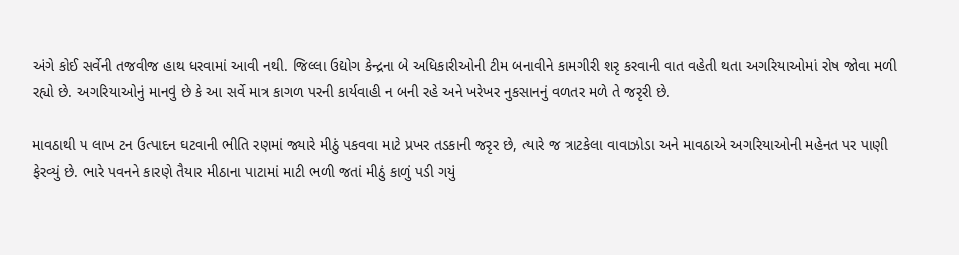અંગે કોઈ સર્વેની તજવીજ હાથ ધરવામાં આવી નથી. જિલ્લા ઉદ્યોગ કેન્દ્રના બે અધિકારીઓની ટીમ બનાવીને કામગીરી શરૃ કરવાની વાત વહેતી થતા અગરિયાઓમાં રોષ જોવા મળી રહ્યો છે. અગરિયાઓનું માનવું છે કે આ સર્વે માત્ર કાગળ પરની કાર્યવાહી ન બની રહે અને ખરેખર નુકસાનનું વળતર મળે તે જરૃરી છે.

માવઠાથી ૫ લાખ ટન ઉત્પાદન ઘટવાની ભીતિ રણમાં જ્યારે મીઠું પકવવા માટે પ્રખર તડકાની જરૃર છે, ત્યારે જ ત્રાટકેલા વાવાઝોડા અને માવઠાએ અગરિયાઓની મહેનત પર પાણી ફેરવ્યું છે. ભારે પવનને કારણે તૈયાર મીઠાના પાટામાં માટી ભળી જતાં મીઠું કાળું પડી ગયું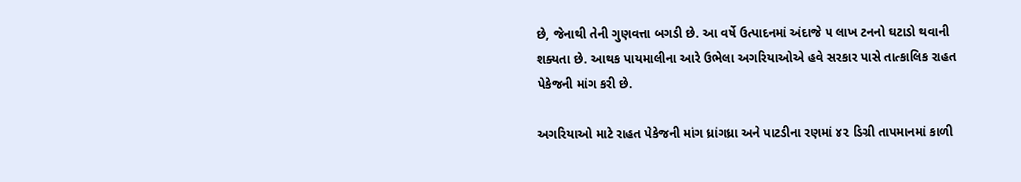છે, જેનાથી તેની ગુણવત્તા બગડી છે. આ વર્ષે ઉત્પાદનમાં અંદાજે ૫ લાખ ટનનો ઘટાડો થવાની શક્યતા છે. આથક પાયમાલીના આરે ઉભેલા અગરિયાઓએ હવે સરકાર પાસે તાત્કાલિક રાહત પેકેજની માંગ કરી છે.

અગરિયાઓ માટે રાહત પેકેજની માંગ ધ્રાંગધ્રા અને પાટડીના રણમાં ૪૨ ડિગ્રી તાપમાનમાં કાળી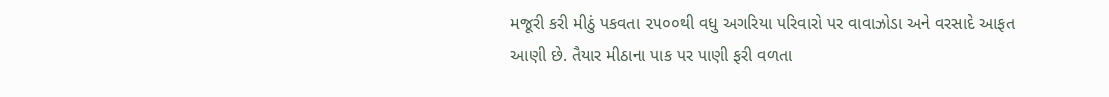મજૂરી કરી મીઠું પકવતા ૨૫૦૦થી વધુ અગરિયા પરિવારો પર વાવાઝોડા અને વરસાદે આફત આણી છે. તૈયાર મીઠાના પાક પર પાણી ફરી વળતા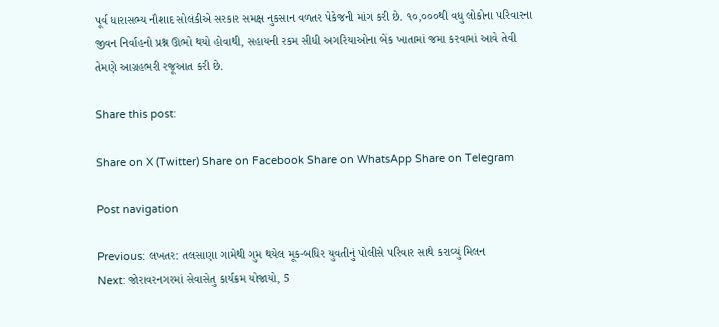પૂર્વ ધારાસભ્ય નૌશાદ સોલંકીએ સરકાર સમક્ષ નુકસાન વળતર પેકેજની માંગ કરી છે. ૧૦,૦૦૦થી વધુ લોકોના પરિવારના જીવન નિર્વાહનો પ્રશ્ન ઊભો થયો હોવાથી, સહાયની રકમ સીધી અગરિયાઓના બેંક ખાતામાં જમા કરવામાં આવે તેવી તેમણે આગ્રહભરી રજૂઆત કરી છે.

Share this post:

Share on X (Twitter) Share on Facebook Share on WhatsApp Share on Telegram

Post navigation

Previous: લખતર: તલસાણા ગામેથી ગુમ થયેલ મૂક-બધિર યુવતીનું પોલીસે પરિવાર સાથે કરાવ્યું મિલન
Next: જોરાવરનગરમાં સેવાસેતુ કાર્યક્રમ યોજાયો, 5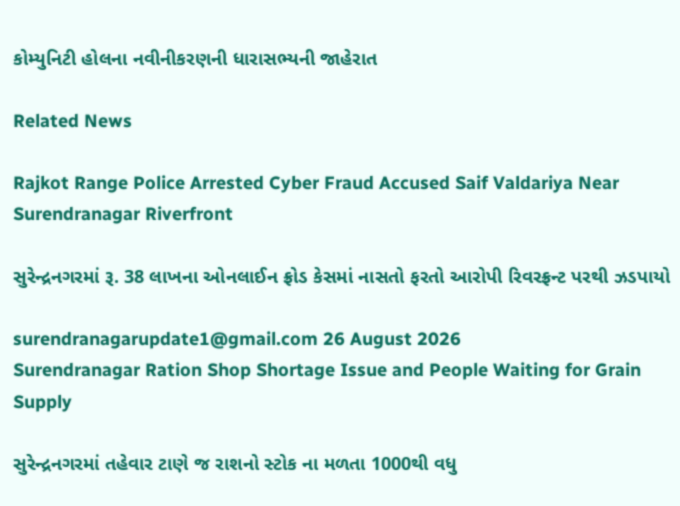કોમ્યુનિટી હોલના નવીનીકરણની ધારાસભ્યની જાહેરાત

Related News

Rajkot Range Police Arrested Cyber Fraud Accused Saif Valdariya Near Surendranagar Riverfront

સુરેન્દ્રનગરમાં રૂ. 38 લાખના ઓનલાઈન ફ્રોડ કેસમાં નાસતો ફરતો આરોપી રિવરફ્રન્ટ પરથી ઝડપાયો

surendranagarupdate1@gmail.com 26 August 2026
Surendranagar Ration Shop Shortage Issue and People Waiting for Grain Supply

સુરેન્દ્રનગરમાં તહેવાર ટાણે જ રાશનો સ્ટોક ના મળતા 1000થી વધુ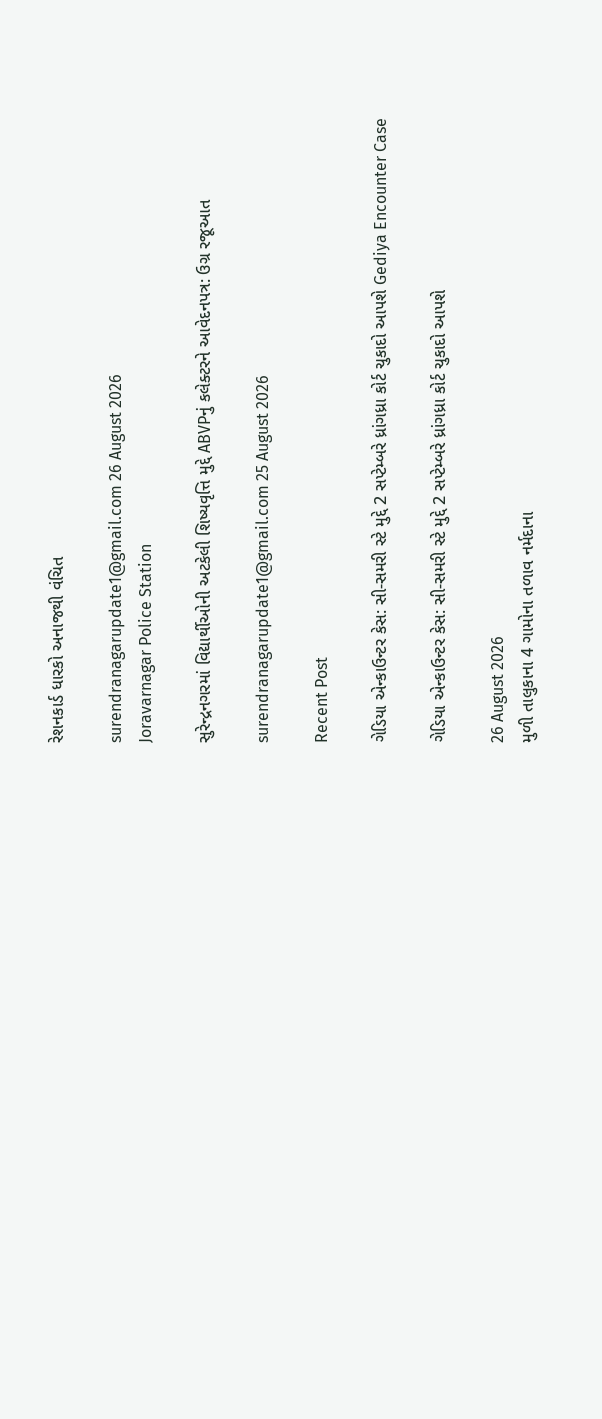રેશનકાર્ડ ધારકો અનાજથી વંચિત

surendranagarupdate1@gmail.com 26 August 2026
Joravarnagar Police Station

સુરેન્દ્રનગરમાં વિદ્યાર્થીઓની અટકેલી શિષ્યવૃત્તિ મુદ્દે ABVPનું કલેક્ટરને આવેદનપત્ર: ઉગ્ર રજૂઆત

surendranagarupdate1@gmail.com 25 August 2026

Recent Post

ગેડિયા એન્કાઉન્ટર કેસ: સી-સમરી સ્ટે મુદ્દે 2 સપ્ટેમ્બરે ધ્રાંગધ્રા કોર્ટ ચુકાદો આપશે Gediya Encounter Case

ગેડિયા એન્કાઉન્ટર કેસ: સી-સમરી સ્ટે મુદ્દે 2 સપ્ટેમ્બરે ધ્રાંગધ્રા કોર્ટ ચુકાદો આપશે

26 August 2026
મુળી તાલુકાના 4 ગામોના તળાવ નર્મદાના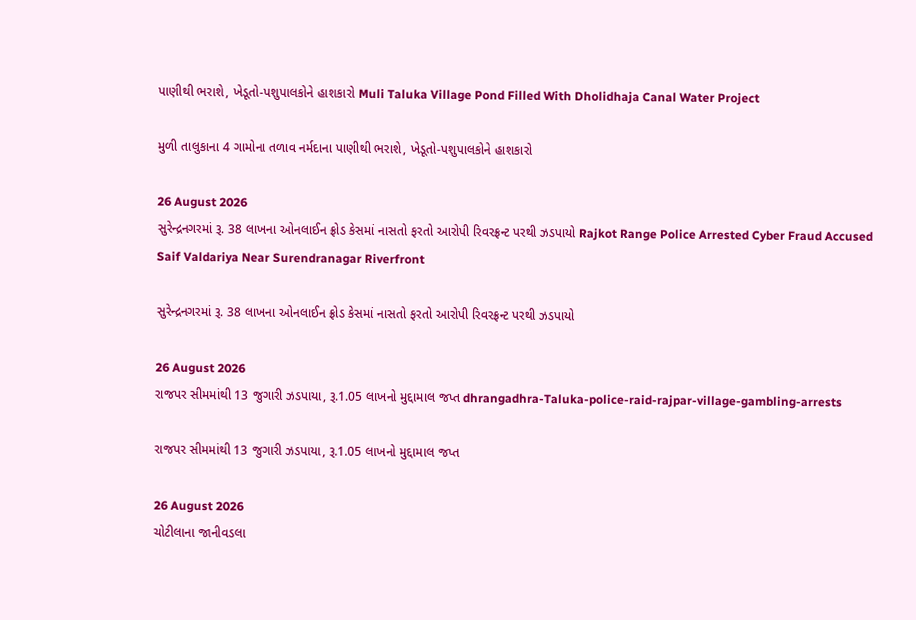પાણીથી ભરાશે, ખેડૂતો-પશુપાલકોને હાશકારો Muli Taluka Village Pond Filled With Dholidhaja Canal Water Project

મુળી તાલુકાના 4 ગામોના તળાવ નર્મદાના પાણીથી ભરાશે, ખેડૂતો-પશુપાલકોને હાશકારો

26 August 2026
સુરેન્દ્રનગરમાં રૂ. 38 લાખના ઓનલાઈન ફ્રોડ કેસમાં નાસતો ફરતો આરોપી રિવરફ્રન્ટ પરથી ઝડપાયો Rajkot Range Police Arrested Cyber Fraud Accused Saif Valdariya Near Surendranagar Riverfront

સુરેન્દ્રનગરમાં રૂ. 38 લાખના ઓનલાઈન ફ્રોડ કેસમાં નાસતો ફરતો આરોપી રિવરફ્રન્ટ પરથી ઝડપાયો

26 August 2026
રાજપર સીમમાંથી 13 જુગારી ઝડપાયા, રૂ.1.05 લાખનો મુદ્દામાલ જપ્ત dhrangadhra-Taluka-police-raid-rajpar-village-gambling-arrests

રાજપર સીમમાંથી 13 જુગારી ઝડપાયા, રૂ.1.05 લાખનો મુદ્દામાલ જપ્ત

26 August 2026
ચોટીલાના જાનીવડલા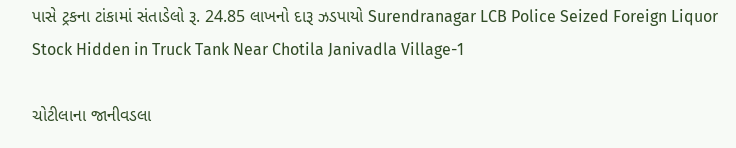પાસે ટ્રકના ટાંકામાં સંતાડેલો રૂ. 24.85 લાખનો દારૂ ઝડપાયો Surendranagar LCB Police Seized Foreign Liquor Stock Hidden in Truck Tank Near Chotila Janivadla Village-1

ચોટીલાના જાનીવડલા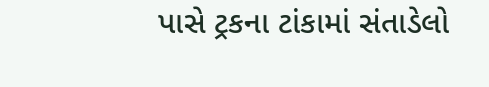પાસે ટ્રકના ટાંકામાં સંતાડેલો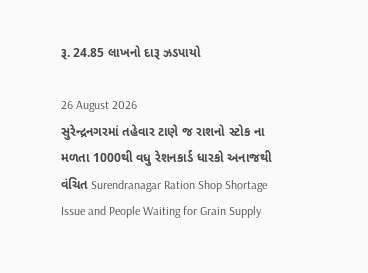રૂ. 24.85 લાખનો દારૂ ઝડપાયો

26 August 2026
સુરેન્દ્રનગરમાં તહેવાર ટાણે જ રાશનો સ્ટોક ના મળતા 1000થી વધુ રેશનકાર્ડ ધારકો અનાજથી વંચિત Surendranagar Ration Shop Shortage Issue and People Waiting for Grain Supply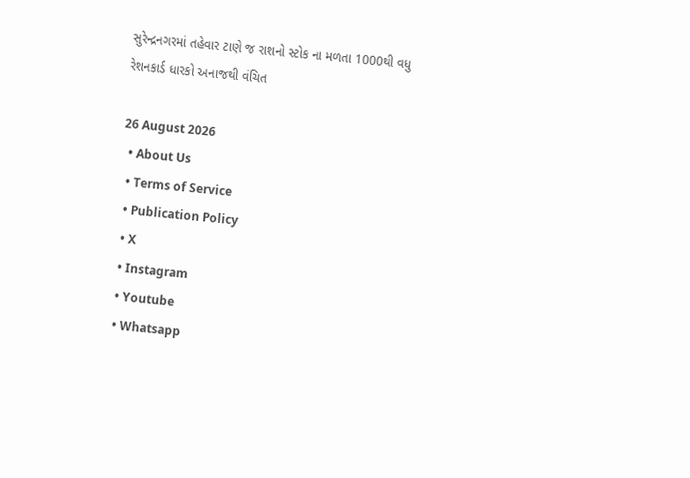સુરેન્દ્રનગરમાં તહેવાર ટાણે જ રાશનો સ્ટોક ના મળતા 1000થી વધુ રેશનકાર્ડ ધારકો અનાજથી વંચિત

26 August 2026
  • About Us
  • Terms of Service
  • Publication Policy
  • X
  • Instagram
  • Youtube
  • Whatsapp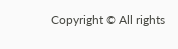Copyright © All rights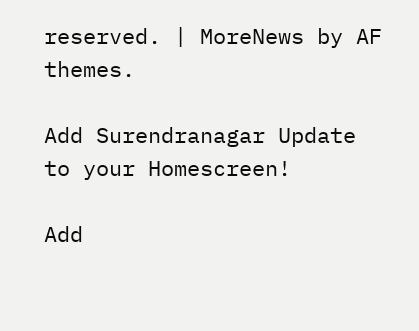reserved. | MoreNews by AF themes.

Add Surendranagar Update to your Homescreen!

Add